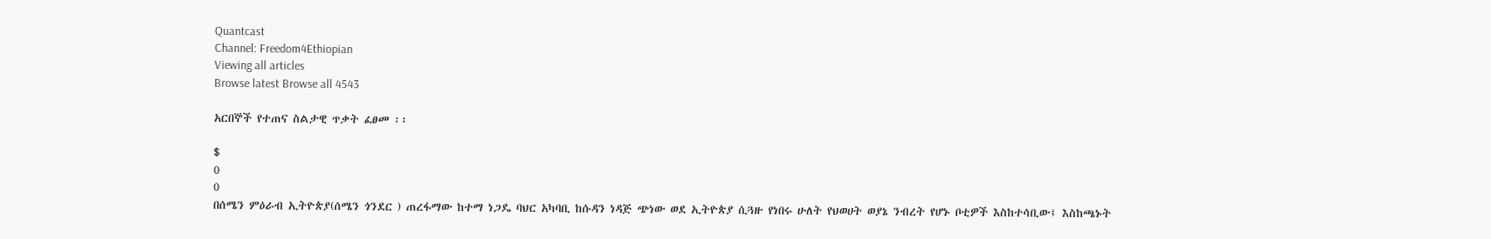Quantcast
Channel: Freedom4Ethiopian
Viewing all articles
Browse latest Browse all 4543

አርበኞች የተጠና ስልታዊ ጥቃት ፈፀመ ፡፡

$
0
0
በሰሜን ምዕራብ ኢትዮጵያ(ሰሜን ጎንደር ) ጠረፋማው ከተማ ነጋዴ ባህር አካባቢ ከሱዳን ነዳጅ ጭነው ወደ ኢትዮጵያ ሲጓዙ የነበሩ ሁለት የህወሀት ወያኔ ንብረት የሆኑ ቦቲዎች እስከተሳቢው፤ እስከጫኑት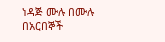ነዳጅ ሙሉ በሙሉ በአርበኞች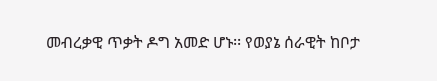መብረቃዊ ጥቃት ዶግ አመድ ሆኑ፡፡ የወያኔ ሰራዊት ከቦታ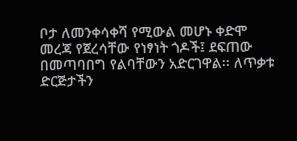ቦታ ለመንቀሳቀሻ የሚውል መሆኑ ቀድሞ መረጃ የጀረሳቸው የነፃነት ጎዶች፤ ደፍጠው በመጣባበግ የልባቸውን አድርገዋል፡፡ ለጥቃቱ ድርጅታችን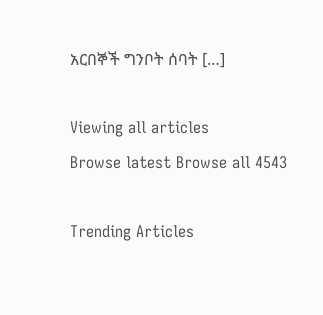አርበኞች ግንቦት ሰባት […]

Viewing all articles
Browse latest Browse all 4543

Trending Articles